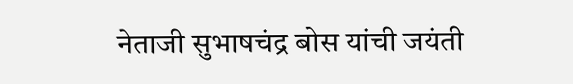नेताजी सुभाषचंद्र बोस यांची जयंती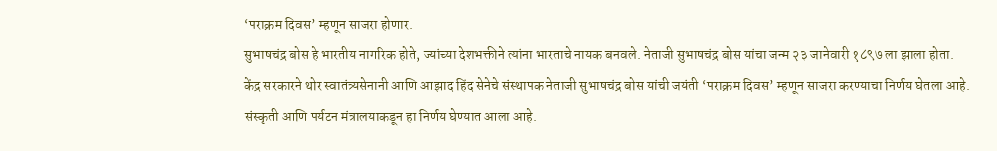‘पराक्रम दिवस’ म्हणून साजरा होणार.
सुभाषचंद्र बोस हे भारतीय नागरिक होते, ज्यांच्या देशभक्तीने त्यांना भारताचे नायक बनवले. नेताजी सुभाषचंद्र बोस यांचा जन्म २३ जानेवारी १८९७ ला झाला होता.
केंद्र सरकारने थोर स्वातंत्र्यसेनानी आणि आझाद हिंद सेनेचे संस्थापक नेताजी सुभाषचंद्र बोस यांची जयंती ‘पराक्रम दिवस’ म्हणून साजरा करण्याचा निर्णय घेतला आहे. संस्कृती आणि पर्यटन मंत्रालयाकडून हा निर्णय घेण्यात आला आहे.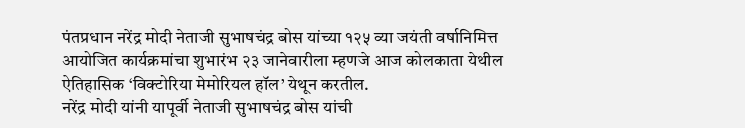पंतप्रधान नरेंद्र मोदी नेताजी सुभाषचंद्र बोस यांच्या १२५ व्या जयंती वर्षानिमित्त आयोजित कार्यक्रमांचा शुभारंभ २३ जानेवारीला म्हणजे आज कोलकाता येथील ऐतिहासिक ‘विक्टोरिया मेमोरियल हॉल’ येथून करतील.
नरेंद्र मोदी यांनी यापूर्वी नेताजी सुभाषचंद्र बोस यांची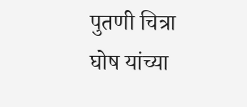पुतणी चित्रा घोष यांच्या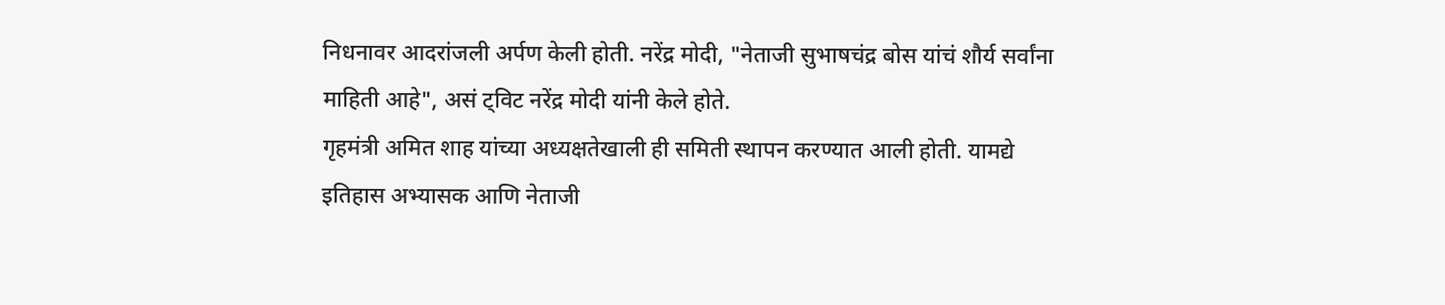निधनावर आदरांजली अर्पण केली होती. नरेंद्र मोदी, "नेताजी सुभाषचंद्र बोस यांचं शौर्य सर्वांना माहिती आहे", असं ट्विट नरेंद्र मोदी यांनी केले होते.
गृहमंत्री अमित शाह यांच्या अध्यक्षतेखाली ही समिती स्थापन करण्यात आली होती. यामद्ये इतिहास अभ्यासक आणि नेताजी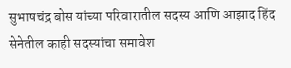सुभाषचंद्र बोस यांच्या परिवारातील सदस्य आणि आझाद हिंद सेनेतील काही सदस्यांचा समावेश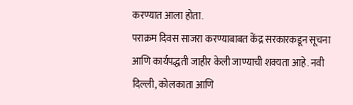करण्यात आला होता.
पराक्रम दिवस साजरा करण्याबाबत केंद्र सरकारकडून सूचना आणि कार्यपद्धती जाहीर केली जाण्याची शक्यता आहे. नवी दिल्ली, कोलकाता आणि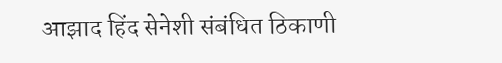आझाद हिंद सेनेशी संबंधित ठिकाणी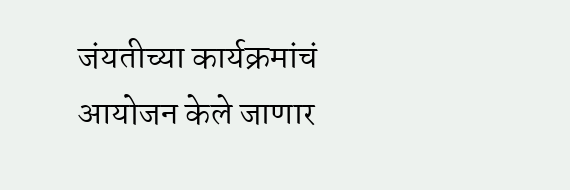जंयतीच्या कार्यक्रमांचं आयोजन केले जाणार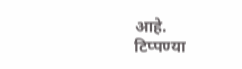आहे.
टिप्पण्या